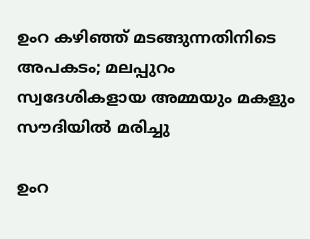ഉംറ കഴിഞ്ഞ് മടങ്ങുന്നതിനിടെ അപകടം; മലപ്പുറം സ്വദേശികളായ അമ്മയും മകളും സൗദിയില്‍ മരിച്ചു

ഉംറ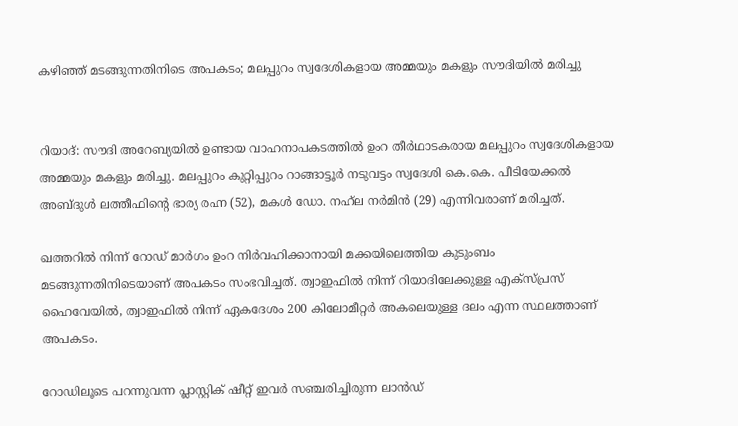കഴിഞ്ഞ് മടങ്ങുന്നതിനിടെ അപകടം; മലപ്പുറം സ്വദേശികളായ അമ്മയും മകളും സൗദിയില്‍ മരിച്ചു


റിയാദ്: സൗദി അറേബ്യയില്‍ ഉണ്ടായ വാഹനാപകടത്തില്‍ ഉംറ തീര്‍ഥാടകരായ മലപ്പുറം സ്വദേശികളായ അമ്മയും മകളും മരിച്ചു. മലപ്പുറം കുറ്റിപ്പുറം റാങ്ങാട്ടൂര്‍ നടുവട്ടം സ്വദേശി കെ.കെ. പീടിയേക്കല്‍ അബ്ദുള്‍ ലത്തീഫിന്റെ ഭാര്യ രഹ്ന (52), മകള്‍ ഡോ. നഹ്‌ല നര്‍മിന്‍ (29) എന്നിവരാണ് മരിച്ചത്.

ഖത്തറില്‍ നിന്ന് റോഡ് മാര്‍ഗം ഉംറ നിര്‍വഹിക്കാനായി മക്കയിലെത്തിയ കുടുംബം മടങ്ങുന്നതിനിടെയാണ് അപകടം സംഭവിച്ചത്. ത്വാഇഫില്‍ നിന്ന് റിയാദിലേക്കുള്ള എക്‌സ്പ്രസ് ഹൈവേയില്‍, ത്വാഇഫില്‍ നിന്ന് ഏകദേശം 200 കിലോമീറ്റര്‍ അകലെയുള്ള ദലം എന്ന സ്ഥലത്താണ് അപകടം.

റോഡിലൂടെ പറന്നുവന്ന പ്ലാസ്റ്റിക് ഷീറ്റ് ഇവര്‍ സഞ്ചരിച്ചിരുന്ന ലാന്‍ഡ്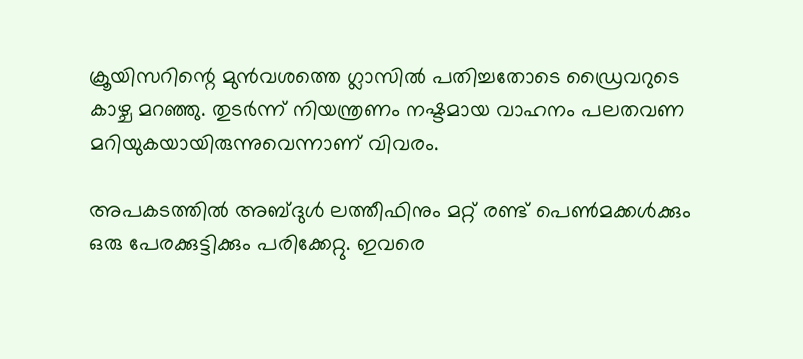ക്രൂയിസറിന്റെ മുന്‍വശത്തെ ഗ്ലാസില്‍ പതിച്ചതോടെ ഡ്രൈവറുടെ കാഴ്ച മറഞ്ഞു. തുടര്‍ന്ന് നിയന്ത്രണം നഷ്ടമായ വാഹനം പലതവണ മറിയുകയായിരുന്നുവെന്നാണ് വിവരം.

അപകടത്തില്‍ അബ്ദുള്‍ ലത്തീഫിനും മറ്റ് രണ്ട് പെണ്‍മക്കള്‍ക്കും ഒരു പേരക്കുട്ടിക്കും പരിക്കേറ്റു. ഇവരെ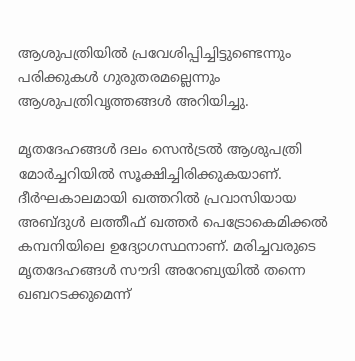ആശുപത്രിയില്‍ പ്രവേശിപ്പിച്ചിട്ടുണ്ടെന്നും പരിക്കുകള്‍ ഗുരുതരമല്ലെന്നും ആശുപത്രിവൃത്തങ്ങള്‍ അറിയിച്ചു.

മൃതദേഹങ്ങള്‍ ദലം സെന്‍ട്രല്‍ ആശുപത്രി മോര്‍ച്ചറിയില്‍ സൂക്ഷിച്ചിരിക്കുകയാണ്. ദീര്‍ഘകാലമായി ഖത്തറില്‍ പ്രവാസിയായ അബ്ദുള്‍ ലത്തീഫ് ഖത്തര്‍ പെട്രോകെമിക്കല്‍ കമ്പനിയിലെ ഉദ്യോഗസ്ഥനാണ്. മരിച്ചവരുടെ മൃതദേഹങ്ങള്‍ സൗദി അറേബ്യയില്‍ തന്നെ ഖബറടക്കുമെന്ന്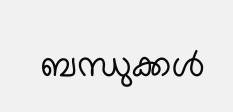ബന്ധുക്കള്‍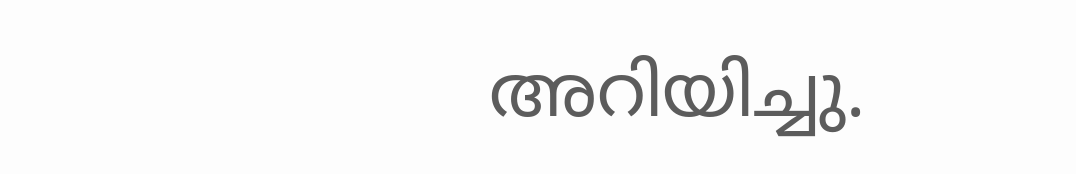അറിയിച്ചു.